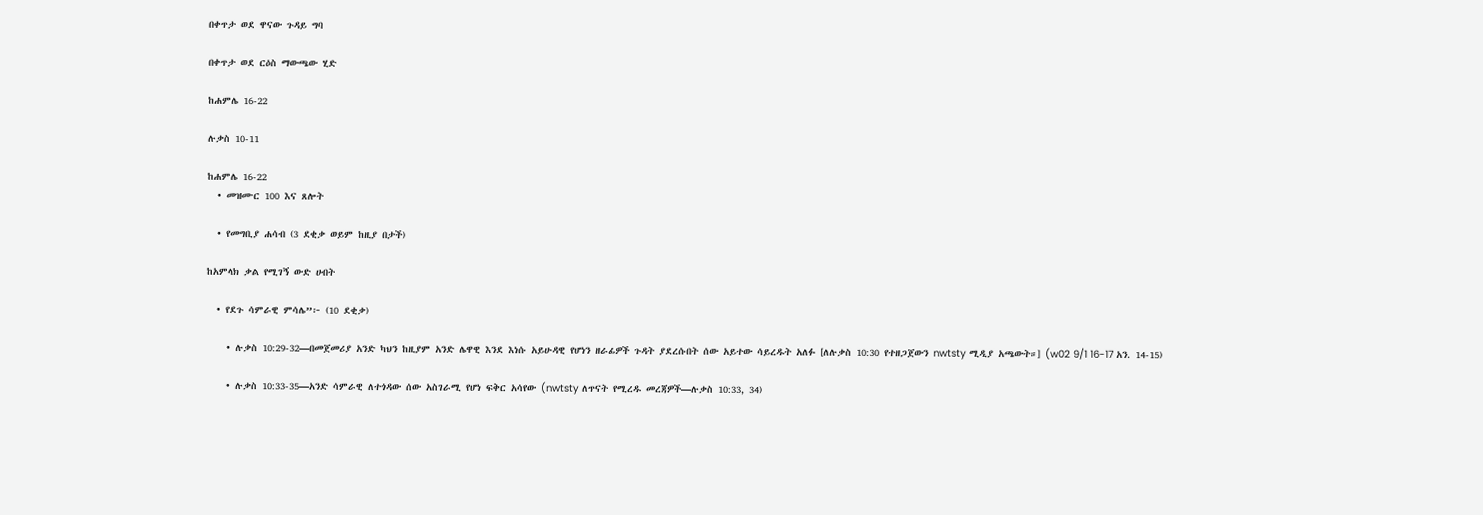በቀጥታ ወደ ዋናው ጉዳይ ግባ

በቀጥታ ወደ ርዕስ ማውጫው ሂድ

ከሐምሌ 16-22

ሉቃስ 10-11

ከሐምሌ 16-22
  • መዝሙር 100 እና ጸሎት

  • የመግቢያ ሐሳብ (3 ደቂቃ ወይም ከዚያ በታች)

ከአምላክ ቃል የሚገኝ ውድ ሀብት

  • የደጉ ሳምራዊ ምሳሌ”፦ (10 ደቂቃ)

    • ሉቃስ 10:29-32—በመጀመሪያ አንድ ካህን ከዚያም አንድ ሌዋዊ እንደ እነሱ አይሁዳዊ የሆነን ዘራፊዎች ጉዳት ያደረሱበት ሰው አይተው ሳይረዱት አለፉ [ለሉቃስ 10:30 የተዘጋጀውን nwtsty ሚዲያ አጫውት።] (w02 9/1 16-17 አን. 14-15)

    • ሉቃስ 10:33-35—አንድ ሳምራዊ ለተጎዳው ሰው አስገራሚ የሆነ ፍቅር አሳየው (nwtsty ለጥናት የሚረዱ መረጃዎች—ሉቃስ 10:33, 34)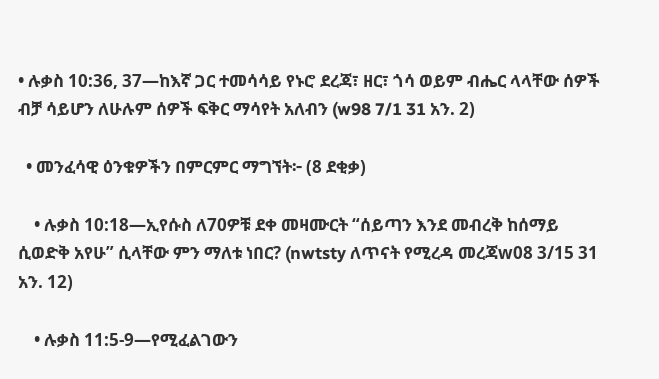• ሉቃስ 10:36, 37—ከእኛ ጋር ተመሳሳይ የኑሮ ደረጃ፣ ዘር፣ ጎሳ ወይም ብሔር ላላቸው ሰዎች ብቻ ሳይሆን ለሁሉም ሰዎች ፍቅር ማሳየት አለብን (w98 7/1 31 አን. 2)

  • መንፈሳዊ ዕንቁዎችን በምርምር ማግኘት፦ (8 ደቂቃ)

    • ሉቃስ 10:18—ኢየሱስ ለ70ዎቹ ደቀ መዛሙርት “ሰይጣን እንደ መብረቅ ከሰማይ ሲወድቅ አየሁ” ሲላቸው ምን ማለቱ ነበር? (nwtsty ለጥናት የሚረዳ መረጃw08 3/15 31 አን. 12)

    • ሉቃስ 11:5-9—የሚፈልገውን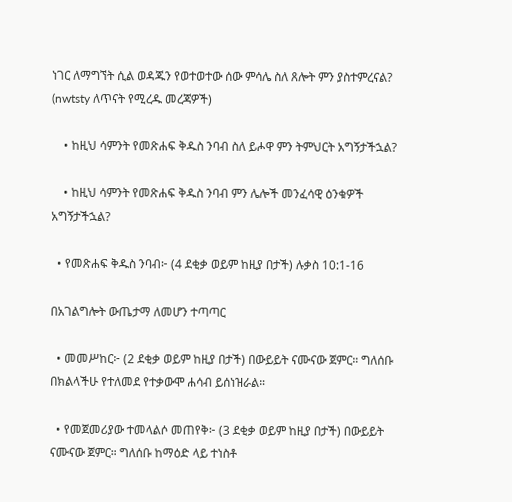ነገር ለማግኘት ሲል ወዳጁን የወተወተው ሰው ምሳሌ ስለ ጸሎት ምን ያስተምረናል? (nwtsty ለጥናት የሚረዱ መረጃዎች)

    • ከዚህ ሳምንት የመጽሐፍ ቅዱስ ንባብ ስለ ይሖዋ ምን ትምህርት አግኝታችኋል?

    • ከዚህ ሳምንት የመጽሐፍ ቅዱስ ንባብ ምን ሌሎች መንፈሳዊ ዕንቁዎች አግኝታችኋል?

  • የመጽሐፍ ቅዱስ ንባብ፦ (4 ደቂቃ ወይም ከዚያ በታች) ሉቃስ 10:1-16

በአገልግሎት ውጤታማ ለመሆን ተጣጣር

  • መመሥከር፦ (2 ደቂቃ ወይም ከዚያ በታች) በውይይት ናሙናው ጀምር። ግለሰቡ በክልላችሁ የተለመደ የተቃውሞ ሐሳብ ይሰነዝራል።

  • የመጀመሪያው ተመላልሶ መጠየቅ፦ (3 ደቂቃ ወይም ከዚያ በታች) በውይይት ናሙናው ጀምር። ግለሰቡ ከማዕድ ላይ ተነስቶ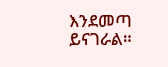እንደመጣ ይናገራል።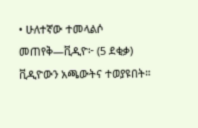• ሁለተኛው ተመላልሶ መጠየቅ—ቪዲዮ፦ (5 ደቂቃ) ቪዲዮውን አጫውትና ተወያዩበት።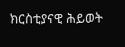ክርስቲያናዊ ሕይወት